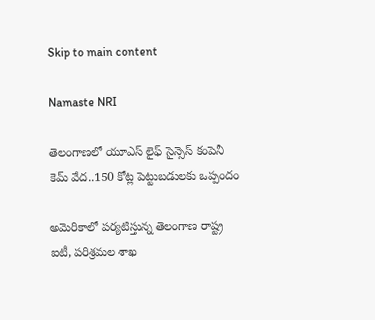Skip to main content

Namaste NRI

తెలంగాణలో యూఎస్‌ లైఫ్‌ సైన్సెస్‌ కంపెనీ కెమ్‌ వేద..150 కోట్ల పెట్టుబడులకు ఒప్పందం

అమెరికాలో పర్యటిస్తున్న తెలంగాణ రాష్ట్ర ఐటీ, పరిశ్రమల శాఖ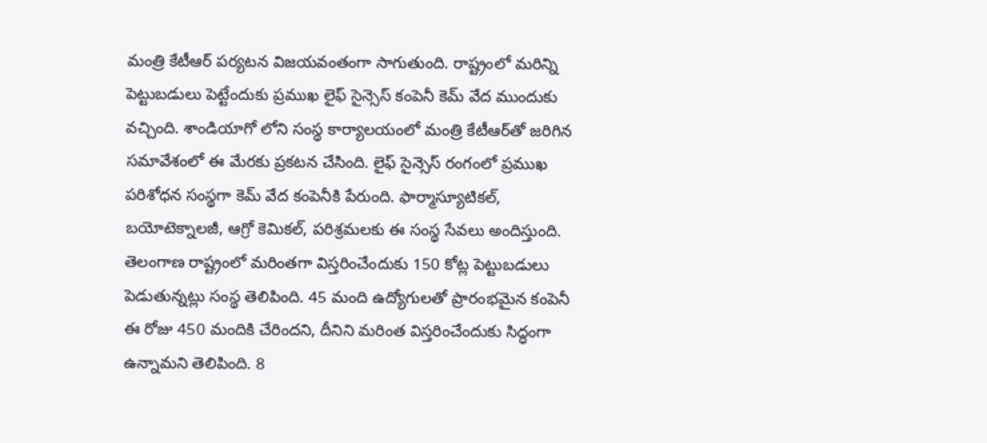మంత్రి కేటీఆర్‌ పర్యటన విజయవంతంగా సాగుతుంది. రాష్ట్రంలో మరిన్ని పెట్టుబడులు పెట్టేందుకు ప్రముఖ లైఫ్‌ సైన్సెస్‌ కంపెనీ కెమ్‌ వేద ముందుకు వచ్చింది. శాండియాగో లోని సంస్థ కార్యాలయంలో మంత్రి కేటీఆర్‌తో జరిగిన సమావేశంలో ఈ మేరకు ప్రకటన చేసింది. లైఫ్‌ సైన్సెస్‌ రంగంలో ప్రముఖ పరిశోధన సంస్థగా కెమ్‌ వేద కంపెనీకి పేరుంది. ఫార్మాస్యూటికల్‌, బయోటెక్నాలజీ, ఆగ్రో కెమికల్‌, పరిశ్రమలకు ఈ సంస్థ సేవలు అందిస్తుంది.  తెలంగాణ రాష్ట్రంలో మరింతగా విస్తరించేందుకు 150 కోట్ల పెట్టుబడులు పెడుతున్నట్లు సంస్థ తెలిపింది. 45 మంది ఉద్యోగులతో ప్రారంభమైన కంపెనీ ఈ రోజు 450 మందికి చేరిందని, దీనిని మరింత విస్తరించేందుకు సిద్ధంగా ఉన్నామని తెలిపింది. 8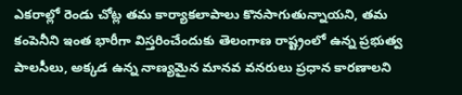ఎకరాల్లో రెండు చోట్ల తమ కార్యాకలాపాలు కొనసాగుతున్నాయని, తమ కంపెనీని ఇంత భారీగా విస్తరించేందుకు తెలంగాణ రాష్ట్రంలో ఉన్న ప్రభుత్వ పాలసీలు, అక్కడ ఉన్న నాణ్యమైన మానవ వనరులు ప్రధాన కారణాలని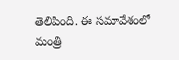తెలిపింది. ఈ సమావేశంలో మంత్రి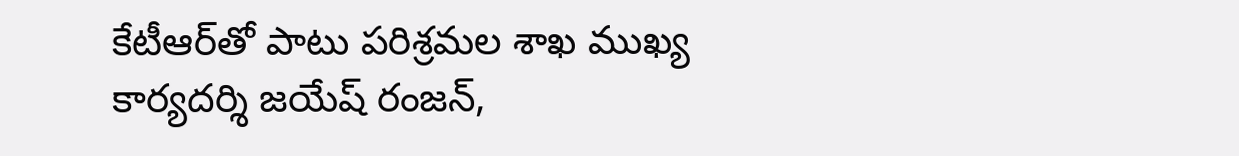కేటీఆర్‌తో పాటు పరిశ్రమల శాఖ ముఖ్య కార్యదర్శి జయేష్‌ రంజన్‌,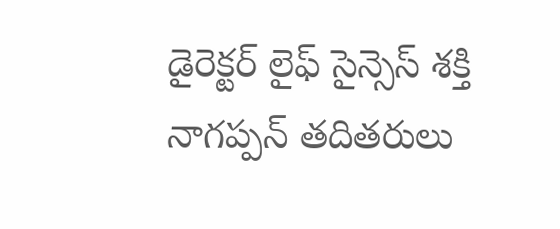డైరెక్టర్‌ లైఫ్‌ సైన్సెస్‌ శక్తి నాగప్పన్‌ తదితరులు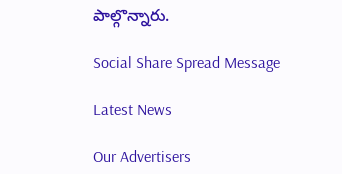పాల్గొన్నారు.

Social Share Spread Message

Latest News

Our Advertisers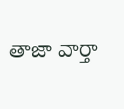తాజా వార్తా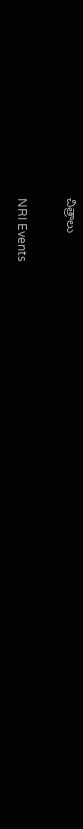చిత్రాలు

NRI Events